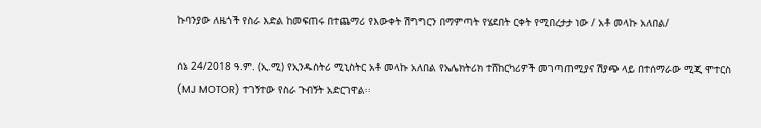ኩባንያው ለዜጎች የስራ እድል ከመፍጠሩ በተጨማሪ የእውቀት ሽግግርን በማምጣት የሄደበት ርቀት የሚበረታታ ነው / አቶ መላኩ አለበል/

ሰኔ 24/2018 ዓ.ም. (ኢ.ሚ) የኢንዱስትሪ ሚኒስትር አቶ መላኩ አለበል የኤሌክትሪክ ተሸከርካሪዎች መገጣጠሚያና ሽያጭ ላይ በተሰማራው ሚጂ ሞተርስ (MJ MOTOR) ተገኝተው የስራ ጉብኝት አድርገዋል፡፡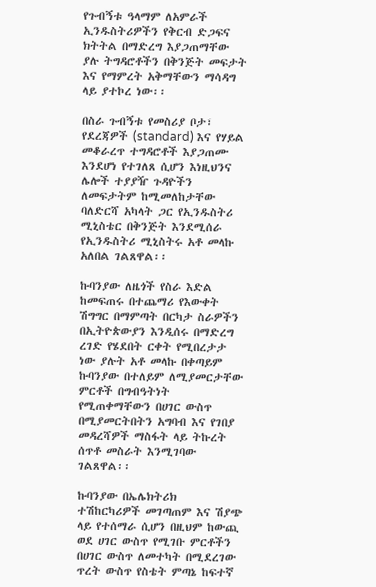የጉብኝቱ ዓላማም ለአምራች ኢንዱስትሪዎችን የቅርብ ድጋፍና ክትትል በማድረግ እያጋጠማቸው ያሉ ትግዳሮቶችን በቅንጅት መፍታት እና የማምረት አቅማቸውን ማሳዳግ ላይ ያተኮረ ነው፡፡

በስራ ጉብኝቱ የመስሪያ ቦታ፣ የደረጃዎች (standard) እና የሃይል መቆራረጥ ተግዳሮቶች እያጋጠሙ እንደሆነ የተገለጸ ሲሆን እነዚህንና ሌሎች ተያያዥ ጉዳዮችን ለመፍታትም ከሚመለከታቸው ባለድርሻ አካላት ጋር የኢንዱስትሪ ሚኒስቴር በቅንጅት እንደሚሰራ የኢንዱስትሪ ሚኒስትሩ አቶ መላኩ አለበል ገልጸዋል፡፡

ኩባንያው ለዜጎች የስራ እድል ከመፍጠሩ በተጨማሪ የእውቀት ሽግግር በማምጣት በርካታ ስራዎችን በኢትዮጵውያን እንዲሰሩ በማድረግ ረገድ የሄደበት ርቀት የሚበረታታ ነው ያሉት አቶ መላኩ በቀጣይም ኩባንያው በተለይም ለሚያመርታቸው ምርቶች በግብዓትነት የሚጠቀማቸውን በሀገር ውስጥ በሚያመርትበትን አግባብ እና የገበያ መዳረሻዎች ማስፋት ላይ ትኩረት ሰጥቶ መስራት እንሚገባው ገልጸዋል፡፡

ኩባንያው በኤሌክትሪክ ተሽከርካሪዎች መገጣጠም እና ሽያጭ ላይ የተሰማራ ሲሆን በዚህም ከውጪ ወደ ሀገር ውስጥ የሚገቡ ምርቶችን በሀገር ውስጥ ለመተካት በሚደረገው ጥረት ውስጥ የስቴት ምጣኔ ከፍተኛ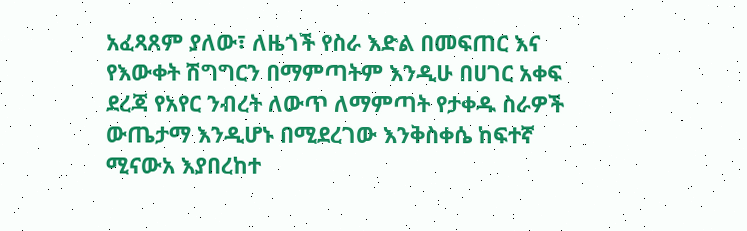አፈጻጸም ያለው፣ ለዜጎች የስራ እድል በመፍጠር እና የእውቀት ሽግግርን በማምጣትም እንዲሁ በሀገር አቀፍ ደረጃ የአየር ንብረት ለውጥ ለማምጣት የታቀዱ ስራዎች ውጤታማ እንዲሆኑ በሚደረገው እንቅስቀሴ ከፍተኛ ሚናውአ እያበረከተ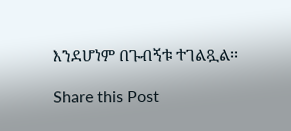እንደሆነም በጉብኝቱ ተገልጿል፡፡

Share this Post